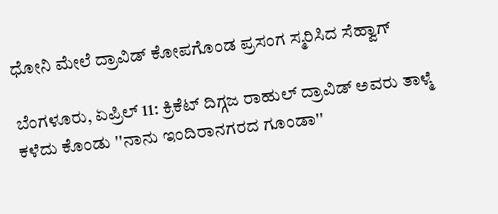ಧೋನಿ ಮೇಲೆ ದ್ರಾವಿಡ್ ಕೋಪಗೊಂಡ ಪ್ರಸಂಗ ಸ್ಮರಿಸಿದ ಸೆಹ್ವಾಗ್

ಬೆಂಗಳೂರು, ಏಪ್ರಿಲ್ 11: ಕ್ರಿಕೆಟ್ ದಿಗ್ಗಜ ರಾಹುಲ್ ದ್ರಾವಿಡ್ ಅವರು ತಾಳ್ಮೆ ಕಳೆದು ಕೊಂಡು ''ನಾನು ಇಂದಿರಾನಗರದ ಗೂಂಡಾ''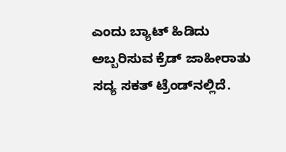ಎಂದು ಬ್ಯಾಟ್ ಹಿಡಿದು ಅಬ್ಬರಿಸುವ ಕ್ರೆಡ್ ಜಾಹೀರಾತು ಸದ್ಯ ಸಕತ್ ಟ್ರೆಂಡ್‌ನಲ್ಲಿದೆ.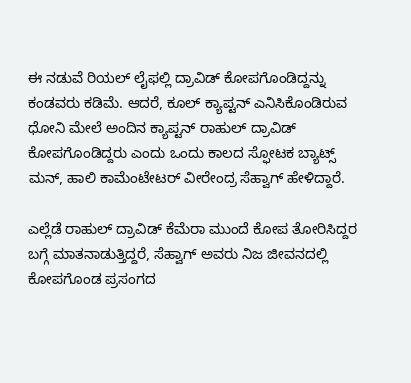ಈ ನಡುವೆ ರಿಯಲ್ ಲೈಫಲ್ಲಿ ದ್ರಾವಿಡ್ ಕೋಪಗೊಂಡಿದ್ದನ್ನು ಕಂಡವರು ಕಡಿಮೆ. ಆದರೆ, ಕೂಲ್ ಕ್ಯಾಪ್ಟನ್ ಎನಿಸಿಕೊಂಡಿರುವ ಧೋನಿ ಮೇಲೆ ಅಂದಿನ ಕ್ಯಾಪ್ಟನ್ ರಾಹುಲ್ ದ್ರಾವಿಡ್ ಕೋಪಗೊಂಡಿದ್ದರು ಎಂದು ಒಂದು ಕಾಲದ ಸ್ಫೋಟಕ ಬ್ಯಾಟ್ಸ್ ಮನ್, ಹಾಲಿ ಕಾಮೆಂಟೇಟರ್ ವೀರೇಂದ್ರ ಸೆಹ್ವಾಗ್ ಹೇಳಿದ್ದಾರೆ.

ಎಲ್ಲೆಡೆ ರಾಹುಲ್ ದ್ರಾವಿಡ್ ಕೆಮೆರಾ ಮುಂದೆ ಕೋಪ ತೋರಿಸಿದ್ದರ ಬಗ್ಗೆ ಮಾತನಾಡುತ್ತಿದ್ದರೆ, ಸೆಹ್ವಾಗ್ ಅವರು ನಿಜ ಜೀವನದಲ್ಲಿ ಕೋಪಗೊಂಡ ಪ್ರಸಂಗದ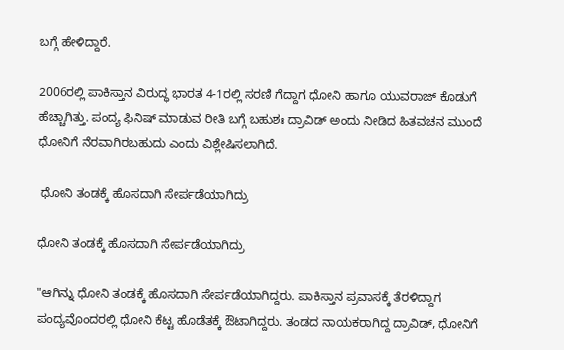ಬಗ್ಗೆ ಹೇಳಿದ್ದಾರೆ.

2006ರಲ್ಲಿ ಪಾಕಿಸ್ತಾನ ವಿರುದ್ಧ ಭಾರತ 4-1ರಲ್ಲಿ ಸರಣಿ ಗೆದ್ದಾಗ ಧೋನಿ ಹಾಗೂ ಯುವರಾಜ್ ಕೊಡುಗೆ ಹೆಚ್ಚಾಗಿತ್ತು. ಪಂದ್ಯ ಫಿನಿಷ್ ಮಾಡುವ ರೀತಿ ಬಗ್ಗೆ ಬಹುಶಃ ದ್ರಾವಿಡ್ ಅಂದು ನೀಡಿದ ಹಿತವಚನ ಮುಂದೆ ಧೋನಿಗೆ ನೆರವಾಗಿರಬಹುದು ಎಂದು ವಿಶ್ಲೇಷಿಸಲಾಗಿದೆ.

 ಧೋನಿ ತಂಡಕ್ಕೆ ಹೊಸದಾಗಿ ಸೇರ್ಪಡೆಯಾಗಿದ್ರು

ಧೋನಿ ತಂಡಕ್ಕೆ ಹೊಸದಾಗಿ ಸೇರ್ಪಡೆಯಾಗಿದ್ರು

"ಆಗಿನ್ನು ಧೋನಿ ತಂಡಕ್ಕೆ ಹೊಸದಾಗಿ ಸೇರ್ಪಡೆಯಾಗಿದ್ದರು. ಪಾಕಿಸ್ತಾನ ಪ್ರವಾಸಕ್ಕೆ ತೆರಳಿದ್ದಾಗ ಪಂದ್ಯವೊಂದರಲ್ಲಿ ಧೋನಿ ಕೆಟ್ಟ ಹೊಡೆತಕ್ಕೆ ಔಟಾಗಿದ್ದರು. ತಂಡದ ನಾಯಕರಾಗಿದ್ದ ದ್ರಾವಿಡ್, ಧೋನಿಗೆ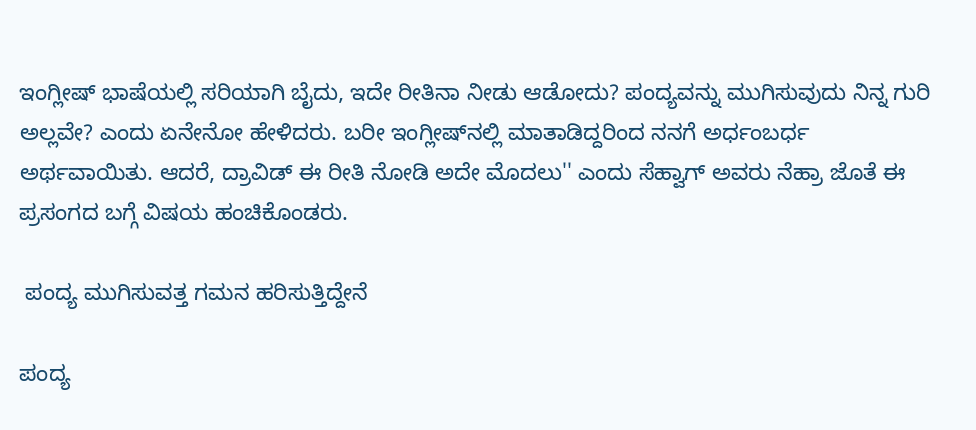ಇಂಗ್ಲೀಷ್ ಭಾಷೆಯಲ್ಲಿ ಸರಿಯಾಗಿ ಬೈದು, ಇದೇ ರೀತಿನಾ ನೀಡು ಆಡೋದು? ಪಂದ್ಯವನ್ನು ಮುಗಿಸುವುದು ನಿನ್ನ ಗುರಿ ಅಲ್ಲವೇ? ಎಂದು ಏನೇನೋ ಹೇಳಿದರು. ಬರೀ ಇಂಗ್ಲೀಷ್‌ನಲ್ಲಿ ಮಾತಾಡಿದ್ದರಿಂದ ನನಗೆ ಅರ್ಧಂಬರ್ಧ ಅರ್ಥವಾಯಿತು. ಆದರೆ, ದ್ರಾವಿಡ್ ಈ ರೀತಿ ನೋಡಿ ಅದೇ ಮೊದಲು'' ಎಂದು ಸೆಹ್ವಾಗ್ ಅವರು ನೆಹ್ರಾ ಜೊತೆ ಈ ಪ್ರಸಂಗದ ಬಗ್ಗೆ ವಿಷಯ ಹಂಚಿಕೊಂಡರು.

 ಪಂದ್ಯ ಮುಗಿಸುವತ್ತ ಗಮನ ಹರಿಸುತ್ತಿದ್ದೇನೆ

ಪಂದ್ಯ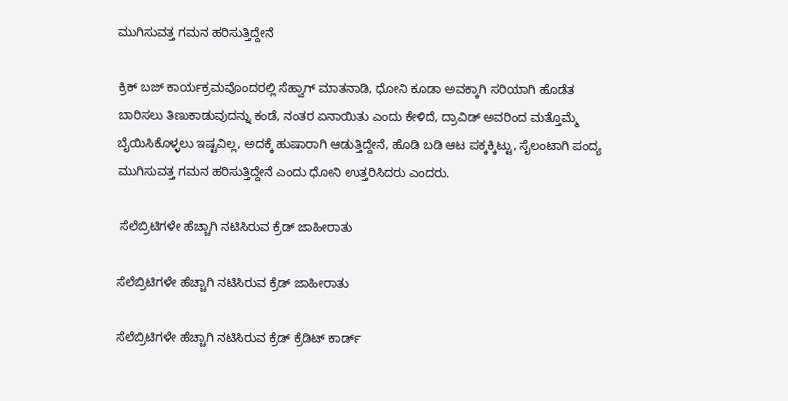ಮುಗಿಸುವತ್ತ ಗಮನ ಹರಿಸುತ್ತಿದ್ದೇನೆ

ಕ್ರಿಕ್ ಬಜ್ ಕಾರ್ಯಕ್ರಮವೊಂದರಲ್ಲಿ ಸೆಹ್ವಾಗ್ ಮಾತನಾಡಿ, ಧೋನಿ ಕೂಡಾ ಅವಕ್ಕಾಗಿ ಸರಿಯಾಗಿ ಹೊಡೆತ ಬಾರಿಸಲು ತಿಣುಕಾಡುವುದನ್ನು ಕಂಡೆ, ನಂತರ ಏನಾಯಿತು ಎಂದು ಕೇಳಿದೆ, ದ್ರಾವಿಡ್ ಅವರಿಂದ ಮತ್ತೊಮ್ಮೆ ಬೈಯಿಸಿಕೊಳ್ಳಲು ಇಷ್ಟವಿಲ್ಲ, ಅದಕ್ಕೆ ಹುಷಾರಾಗಿ ಆಡುತ್ತಿದ್ದೇನೆ, ಹೊಡಿ ಬಡಿ ಆಟ ಪಕ್ಕಕ್ಕಿಟ್ಟು, ಸೈಲಂಟಾಗಿ ಪಂದ್ಯ ಮುಗಿಸುವತ್ತ ಗಮನ ಹರಿಸುತ್ತಿದ್ದೇನೆ ಎಂದು ಧೋನಿ ಉತ್ತರಿಸಿದರು ಎಂದರು.

 ಸೆಲೆಬ್ರಿಟಿಗಳೇ ಹೆಚ್ಚಾಗಿ ನಟಿಸಿರುವ ಕ್ರೆಡ್ ಜಾಹೀರಾತು

ಸೆಲೆಬ್ರಿಟಿಗಳೇ ಹೆಚ್ಚಾಗಿ ನಟಿಸಿರುವ ಕ್ರೆಡ್ ಜಾಹೀರಾತು

ಸೆಲೆಬ್ರಿಟಿಗಳೇ ಹೆಚ್ಚಾಗಿ ನಟಿಸಿರುವ ಕ್ರೆಡ್ ಕ್ರೆಡಿಟ್ ಕಾರ್ಡ್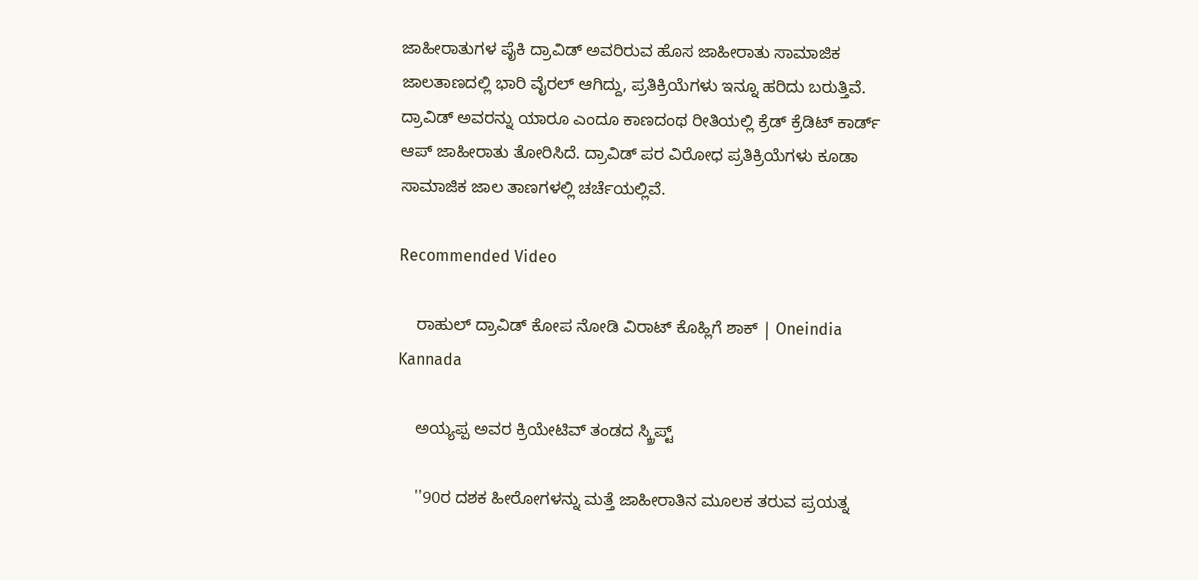ಜಾಹೀರಾತುಗಳ ಪೈಕಿ ದ್ರಾವಿಡ್ ಅವರಿರುವ ಹೊಸ ಜಾಹೀರಾತು ಸಾಮಾಜಿಕ ಜಾಲತಾಣದಲ್ಲಿ ಭಾರಿ ವೈರಲ್ ಆಗಿದ್ದು, ಪ್ರತಿಕ್ರಿಯೆಗಳು ಇನ್ನೂ ಹರಿದು ಬರುತ್ತಿವೆ. ದ್ರಾವಿಡ್ ಅವರನ್ನು ಯಾರೂ ಎಂದೂ ಕಾಣದಂಥ ರೀತಿಯಲ್ಲಿ ಕ್ರೆಡ್ ಕ್ರೆಡಿಟ್ ಕಾರ್ಡ್ ಆಪ್ ಜಾಹೀರಾತು ತೋರಿಸಿದೆ. ದ್ರಾವಿಡ್ ಪರ ವಿರೋಧ ಪ್ರತಿಕ್ರಿಯೆಗಳು ಕೂಡಾ ಸಾಮಾಜಿಕ ಜಾಲ ತಾಣಗಳಲ್ಲಿ ಚರ್ಚೆಯಲ್ಲಿವೆ.

Recommended Video

    ರಾಹುಲ್ ದ್ರಾವಿಡ್ ಕೋಪ ನೋಡಿ ವಿರಾಟ್ ಕೊಹ್ಲಿಗೆ ಶಾಕ್ | Oneindia Kannada

    ಅಯ್ಯಪ್ಪ ಅವರ ಕ್ರಿಯೇಟಿವ್ ತಂಡದ ಸ್ಕ್ರಿಪ್ಟ್

    ''90ರ ದಶಕ ಹೀರೋಗಳನ್ನು ಮತ್ತೆ ಜಾಹೀರಾತಿನ ಮೂಲಕ ತರುವ ಪ್ರಯತ್ನ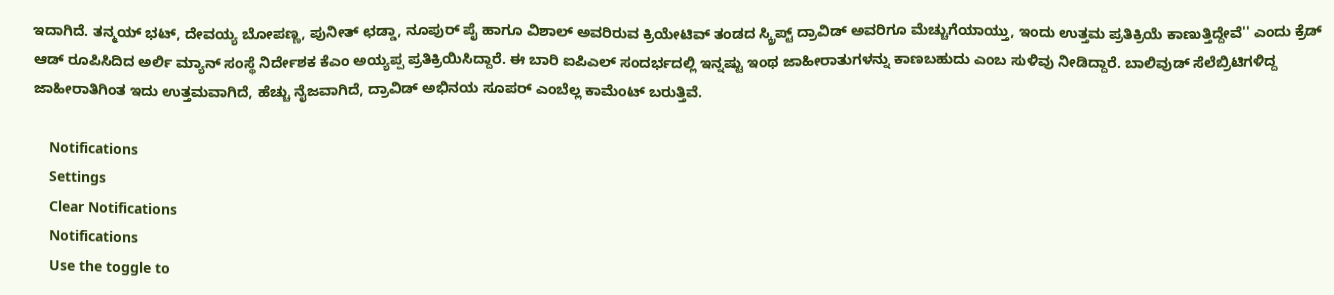ಇದಾಗಿದೆ. ತನ್ಮಯ್ ಭಟ್, ದೇವಯ್ಯ ಬೋಪಣ್ಣ, ಪುನೀತ್ ಛಡ್ಡಾ, ನೂಪುರ್ ಪೈ ಹಾಗೂ ವಿಶಾಲ್ ಅವರಿರುವ ಕ್ರಿಯೇಟಿವ್ ತಂಡದ ಸ್ಕ್ರಿಪ್ಟ್ ದ್ರಾವಿಡ್ ಅವರಿಗೂ ಮೆಚ್ಚುಗೆಯಾಯ್ತು, ಇಂದು ಉತ್ತಮ ಪ್ರತಿಕ್ರಿಯೆ ಕಾಣುತ್ತಿದ್ದೇವೆ'' ಎಂದು ಕ್ರೆಡ್ ಆಡ್ ರೂಪಿಸಿದಿದ ಅರ್ಲಿ ಮ್ಯಾನ್ ಸಂಸ್ಥೆ ನಿರ್ದೇಶಕ ಕೆಎಂ ಅಯ್ಯಪ್ಪ ಪ್ರತಿಕ್ರಿಯಿಸಿದ್ದಾರೆ. ಈ ಬಾರಿ ಐಪಿಎಲ್ ಸಂದರ್ಭದಲ್ಲಿ ಇನ್ನಷ್ಟು ಇಂಥ ಜಾಹೀರಾತುಗಳನ್ನು ಕಾಣಬಹುದು ಎಂಬ ಸುಳಿವು ನೀಡಿದ್ದಾರೆ. ಬಾಲಿವುಡ್ ಸೆಲೆಬ್ರಿಟಿಗಳಿದ್ದ ಜಾಹೀರಾತಿಗಿಂತ ಇದು ಉತ್ತಮವಾಗಿದೆ, ಹೆಚ್ಚು ನೈಜವಾಗಿದೆ, ದ್ರಾವಿಡ್ ಅಭಿನಯ ಸೂಪರ್ ಎಂಬೆಲ್ಲ ಕಾಮೆಂಟ್ ಬರುತ್ತಿವೆ.

    Notifications
    Settings
    Clear Notifications
    Notifications
    Use the toggle to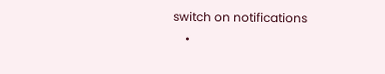switch on notifications
    •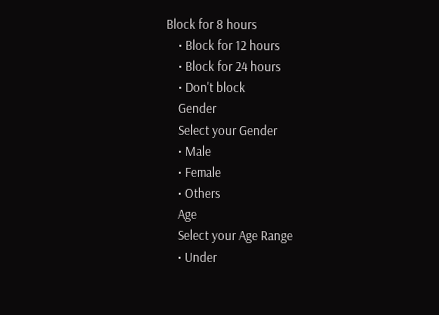Block for 8 hours
    • Block for 12 hours
    • Block for 24 hours
    • Don't block
    Gender
    Select your Gender
    • Male
    • Female
    • Others
    Age
    Select your Age Range
    • Under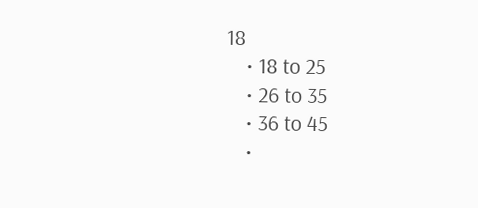18
    • 18 to 25
    • 26 to 35
    • 36 to 45
    •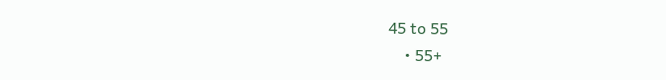45 to 55
    • 55+